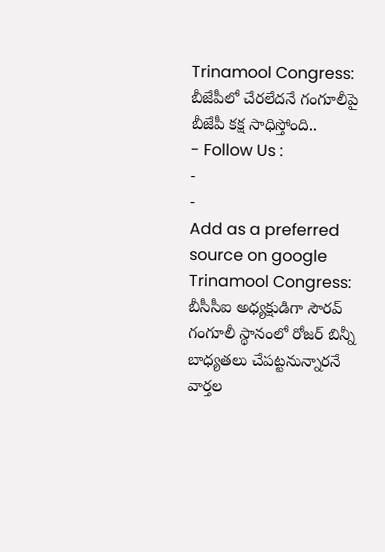Trinamool Congress: బీజేపీలో చేరలేదనే గంగూలీపై బీజేపీ కక్ష సాధిస్తోంది..
- Follow Us :
-
-
Add as a preferred
source on google
Trinamool Congress: బీసీసీఐ అధ్యక్షుడిగా సౌరవ్ గంగూలీ స్థానంలో రోజర్ బిన్నీ బాధ్యతలు చేపట్టనున్నారనే వార్తల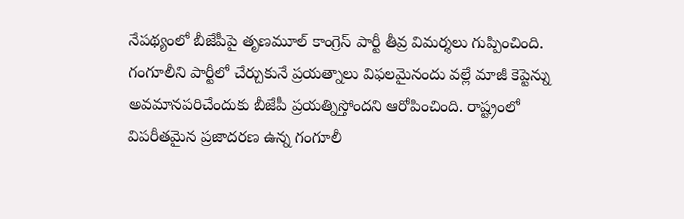నేపథ్యంలో బీజేపీపై తృణమూల్ కాంగ్రెస్ పార్టీ తీవ్ర విమర్శలు గుప్పించింది. గంగూలీని పార్టీలో చేర్చుకునే ప్రయత్నాలు విఫలమైనందు వల్లే మాజీ కెప్టెన్ను అవమానపరిచేందుకు బీజేపీ ప్రయత్నిస్తోందని ఆరోపించింది. రాష్ట్రంలో విపరీతమైన ప్రజాదరణ ఉన్న గంగూలీ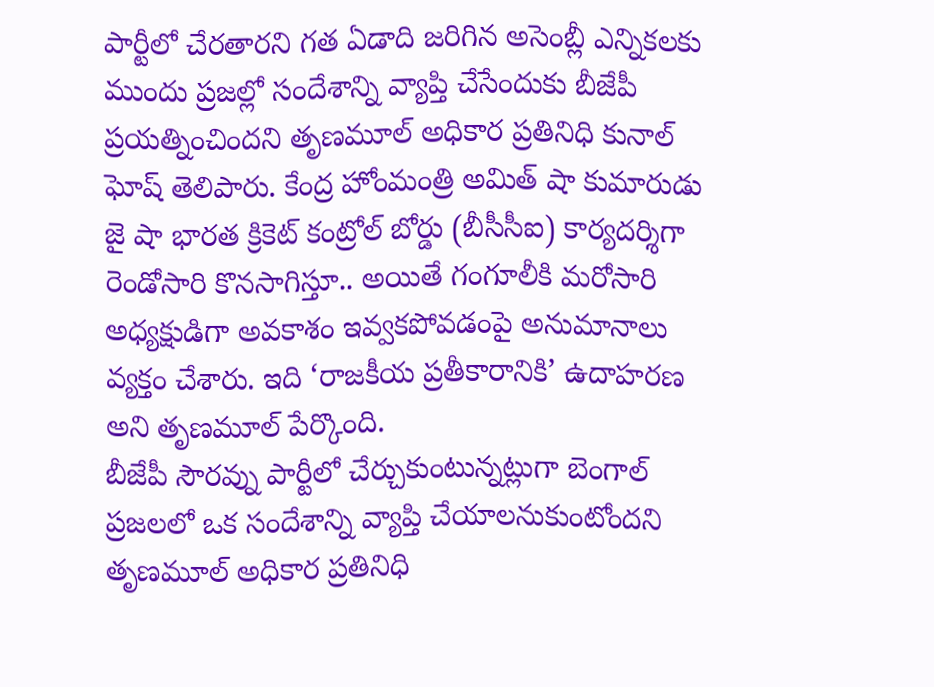పార్టీలో చేరతారని గత ఏడాది జరిగిన అసెంబ్లీ ఎన్నికలకు ముందు ప్రజల్లో సందేశాన్ని వ్యాప్తి చేసేందుకు బీజేపీ ప్రయత్నించిందని తృణమూల్ అధికార ప్రతినిధి కునాల్ ఘోష్ తెలిపారు. కేంద్ర హోంమంత్రి అమిత్ షా కుమారుడు జై షా భారత క్రికెట్ కంట్రోల్ బోర్డు (బీసీసీఐ) కార్యదర్శిగా రెండోసారి కొనసాగిస్తూ.. అయితే గంగూలీకి మరోసారి అధ్యక్షుడిగా అవకాశం ఇవ్వకపోవడంపై అనుమానాలు వ్యక్తం చేశారు. ఇది ‘రాజకీయ ప్రతీకారానికి’ ఉదాహరణ అని తృణమూల్ పేర్కొంది.
బీజేపీ సౌరవ్ను పార్టీలో చేర్చుకుంటున్నట్లుగా బెంగాల్ ప్రజలలో ఒక సందేశాన్ని వ్యాప్తి చేయాలనుకుంటోందని తృణమూల్ అధికార ప్రతినిధి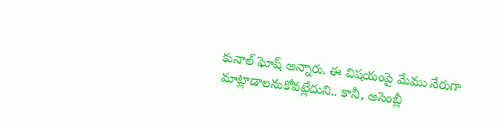కునాల్ ఘోష్ అన్నారు. ఈ విషయంపై మేము నేరుగా మాట్లాడాలనుకోవట్లేదుని.. కానీ, అసెంబ్లీ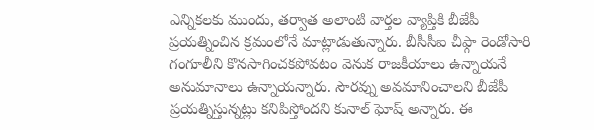ఎన్నికలకు ముందు, తర్వాత అలాంటి వార్తల వ్యాప్తికి బీజేపీ ప్రయత్నించిన క్రమంలోనే మాట్లాడుతున్నారు. బీసీసీఐ చీఫ్గా రెండోసారి గంగూలీని కొనసాగించకపోవటం వెనుక రాజకీయాలు ఉన్నాయనే అనుమానాలు ఉన్నాయన్నారు. సౌరవ్ను అవమానించాలని బీజేపీ ప్రయత్నిస్తున్నట్లు కనిపిస్తోందని కునాల్ ఘోష్ అన్నారు. ఈ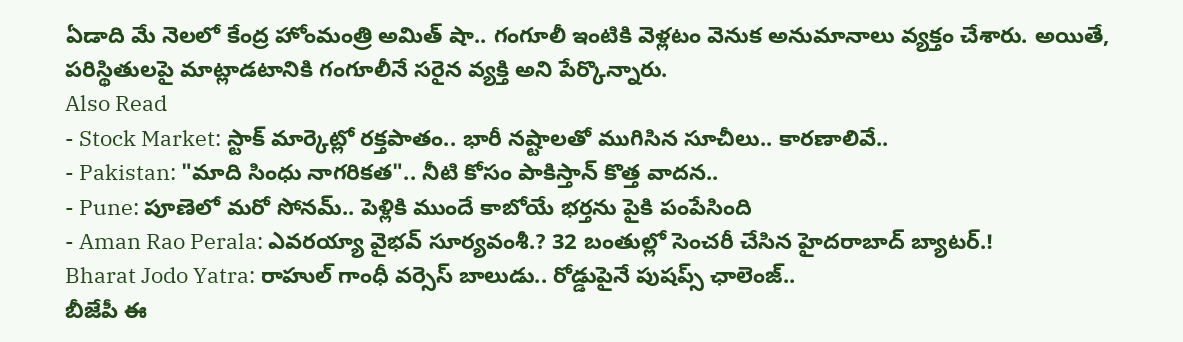ఏడాది మే నెలలో కేంద్ర హోంమంత్రి అమిత్ షా.. గంగూలీ ఇంటికి వెళ్లటం వెనుక అనుమానాలు వ్యక్తం చేశారు. అయితే, పరిస్థితులపై మాట్లాడటానికి గంగూలీనే సరైన వ్యక్తి అని పేర్కొన్నారు.
Also Read
- Stock Market: స్టాక్ మార్కెట్లో రక్తపాతం.. భారీ నష్టాలతో ముగిసిన సూచీలు.. కారణాలివే..
- Pakistan: "మాది సింధు నాగరికత".. నీటి కోసం పాకిస్తాన్ కొత్త వాదన..
- Pune: పూణెలో మరో సోనమ్.. పెళ్లికి ముందే కాబోయే భర్తను పైకి పంపేసింది
- Aman Rao Perala: ఎవరయ్యా వైభవ్ సూర్యవంశీ.? 32 బంతుల్లో సెంచరీ చేసిన హైదరాబాద్ బ్యాటర్.!
Bharat Jodo Yatra: రాహుల్ గాంధీ వర్సెస్ బాలుడు.. రోడ్డుపైనే పుషప్స్ ఛాలెంజ్..
బీజేపీ ఈ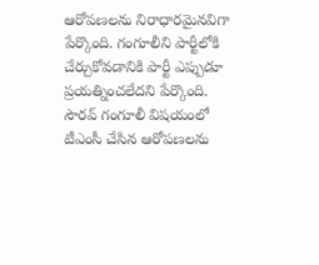ఆరోపణలను నిరాధారమైనవిగా పేర్కొంది. గంగూలీని పార్టీలోకి చేర్చుకోవడానికి పార్టీ ఎప్పుడూ ప్రయత్నించలేదని పేర్కొంది. సౌరవ్ గంగూలీ విషయంలో టీఎంసీ చేసిన ఆరోపణలను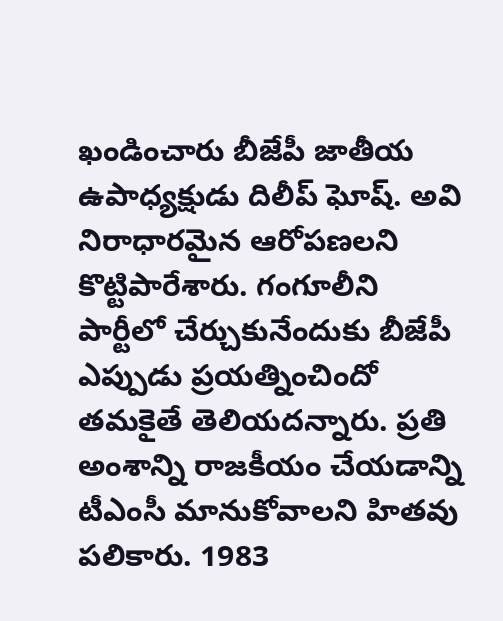ఖండించారు బీజేపీ జాతీయ ఉపాధ్యక్షుడు దిలీప్ ఘోష్. అవి నిరాధారమైన ఆరోపణలని కొట్టిపారేశారు. గంగూలీని పార్టీలో చేర్చుకునేందుకు బీజేపీ ఎప్పుడు ప్రయత్నించిందో తమకైతే తెలియదన్నారు. ప్రతి అంశాన్ని రాజకీయం చేయడాన్ని టీఎంసీ మానుకోవాలని హితవు పలికారు. 1983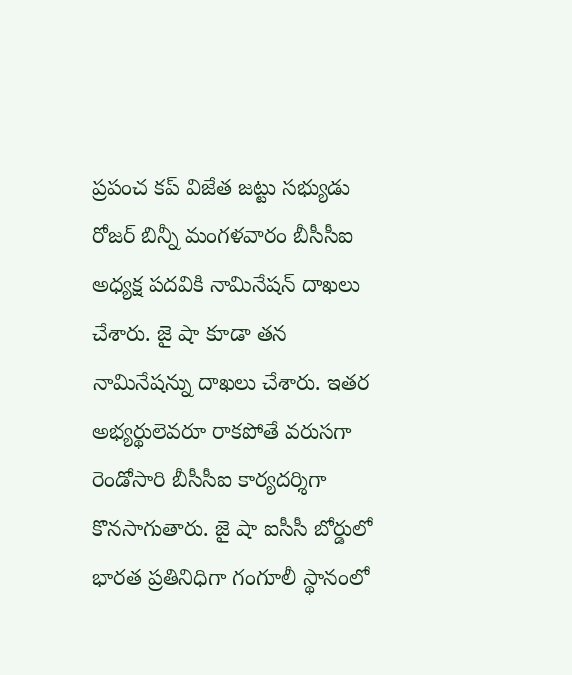ప్రపంచ కప్ విజేత జట్టు సభ్యుడు రోజర్ బిన్నీ మంగళవారం బీసీసీఐ అధ్యక్ష పదవికి నామినేషన్ దాఖలు చేశారు. జై షా కూడా తన నామినేషన్ను దాఖలు చేశారు. ఇతర అభ్యర్థులెవరూ రాకపోతే వరుసగా రెండోసారి బీసీసీఐ కార్యదర్శిగా కొనసాగుతారు. జై షా ఐసీసీ బోర్డులో భారత ప్రతినిధిగా గంగూలీ స్థానంలో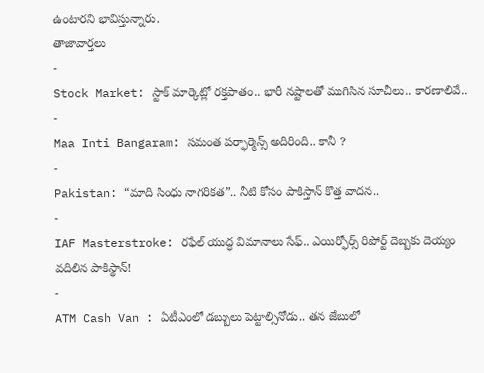ఉంటారని భావిస్తున్నారు.
తాజావార్తలు
-
Stock Market: స్టాక్ మార్కెట్లో రక్తపాతం.. భారీ నష్టాలతో ముగిసిన సూచీలు.. కారణాలివే..
-
Maa Inti Bangaram: సమంత పర్ఫార్మెన్స్ అదిరింది.. కానీ ?
-
Pakistan: “మాది సింధు నాగరికత”.. నీటి కోసం పాకిస్తాన్ కొత్త వాదన..
-
IAF Masterstroke: రఫేల్ యుద్ధ విమానాలు సేఫ్.. ఎయిర్ఫోర్స్ రిపోర్ట్ దెబ్బకు దెయ్యం వదిలిన పాకిస్థాన్!
-
ATM Cash Van : ఏటీఎంలో డబ్బులు పెట్టాల్సినోడు.. తన జేబులో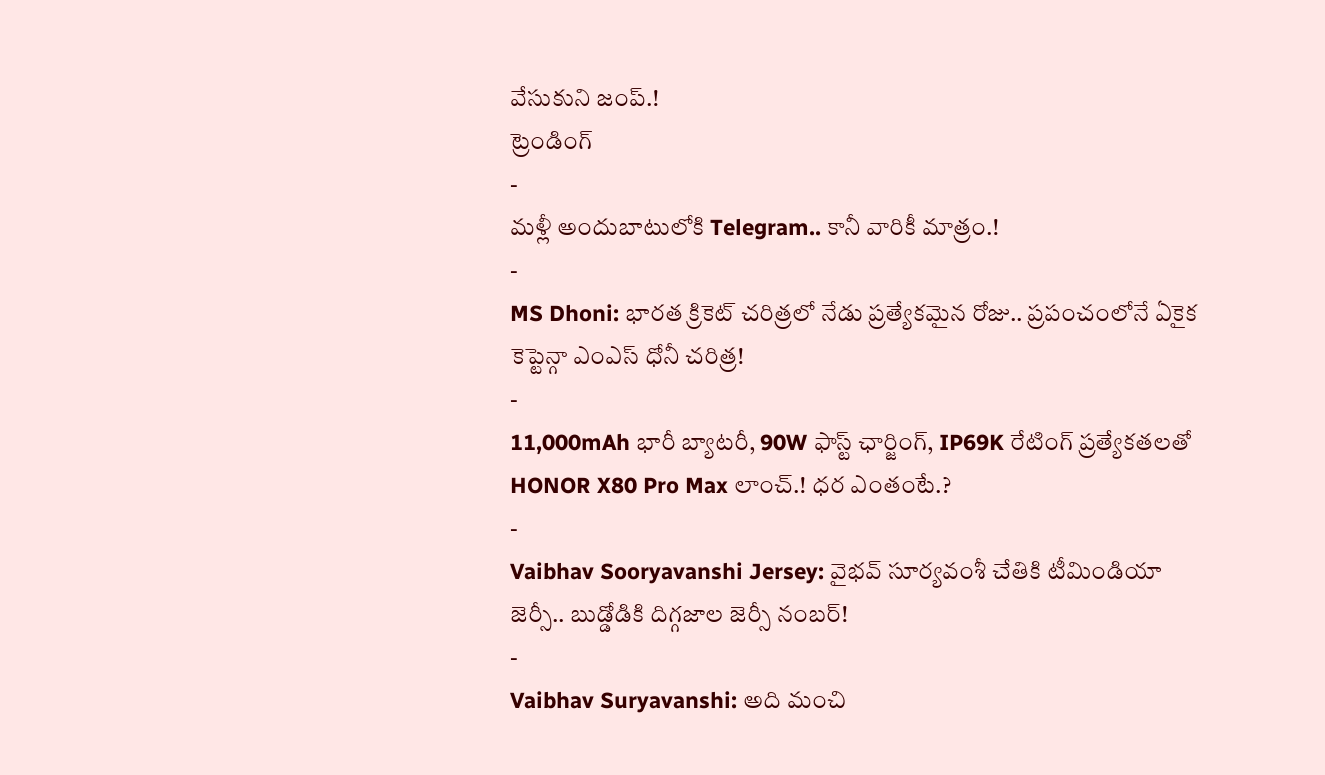వేసుకుని జంప్.!
ట్రెండింగ్
-
మళ్లీ అందుబాటులోకి Telegram.. కానీ వారికీ మాత్రం.!
-
MS Dhoni: భారత క్రికెట్ చరిత్రలో నేడు ప్రత్యేకమైన రోజు.. ప్రపంచంలోనే ఏకైక కెప్టెన్గా ఎంఎస్ ధోనీ చరిత్ర!
-
11,000mAh భారీ బ్యాటరీ, 90W ఫాస్ట్ ఛార్జింగ్, IP69K రేటింగ్ ప్రత్యేకతలతో HONOR X80 Pro Max లాంచ్.! ధర ఎంతంటే.?
-
Vaibhav Sooryavanshi Jersey: వైభవ్ సూర్యవంశీ చేతికి టీమిండియా జెర్సీ.. బుడ్డోడికి దిగ్గజాల జెర్సీ నంబర్!
-
Vaibhav Suryavanshi: అది మంచి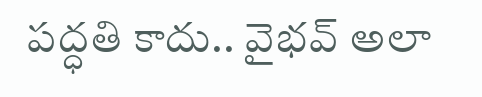పద్ధతి కాదు.. వైభవ్ అలా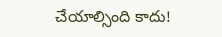చేయాల్సింది కాదు!